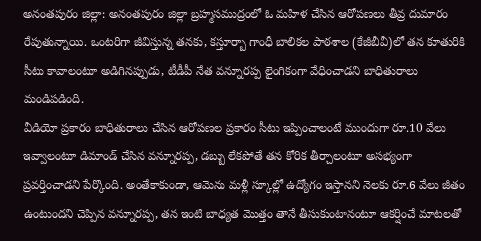అనంతపురం జిల్లా: అనంతపురం జిల్లా బ్రహ్మసముద్రంలో ఓ మహిళ చేసిన ఆరోపణలు తీవ్ర దుమారం రేపుతున్నాయి. ఒంటరిగా జీవిస్తున్న తనకు, కస్తూర్బా గాంధీ బాలికల పాఠశాల (కేజీబీవీ)లో తన కూతురికి సీటు కావాలంటూ అడిగినప్పుడు, టీడీపీ నేత వన్నూరప్ప లైంగికంగా వేధించాడని బాధితురాలు మండిపడింది.
వీడియో ప్రకారం బాధితురాలు చేసిన ఆరోపణల ప్రకారం సీటు ఇప్పించాలంటే ముందుగా రూ.10 వేలు ఇవ్వాలంటూ డిమాండ్ చేసిన వన్నూరప్ప, డబ్బు లేకపోతే తన కోరిక తీర్చాలంటూ అసభ్యంగా ప్రవర్తించాడని పేర్కొంది. అంతేకాకుండా, ఆమెను మళ్లీ స్కూల్లో ఉద్యోగం ఇస్తానని నెలకు రూ.6 వేలు జీతం ఉంటుందని చెప్పిన వన్నూరప్ప, తన ఇంటి బాధ్యత మొత్తం తానే తీసుకుంటానంటూ ఆకర్షించే మాటలతో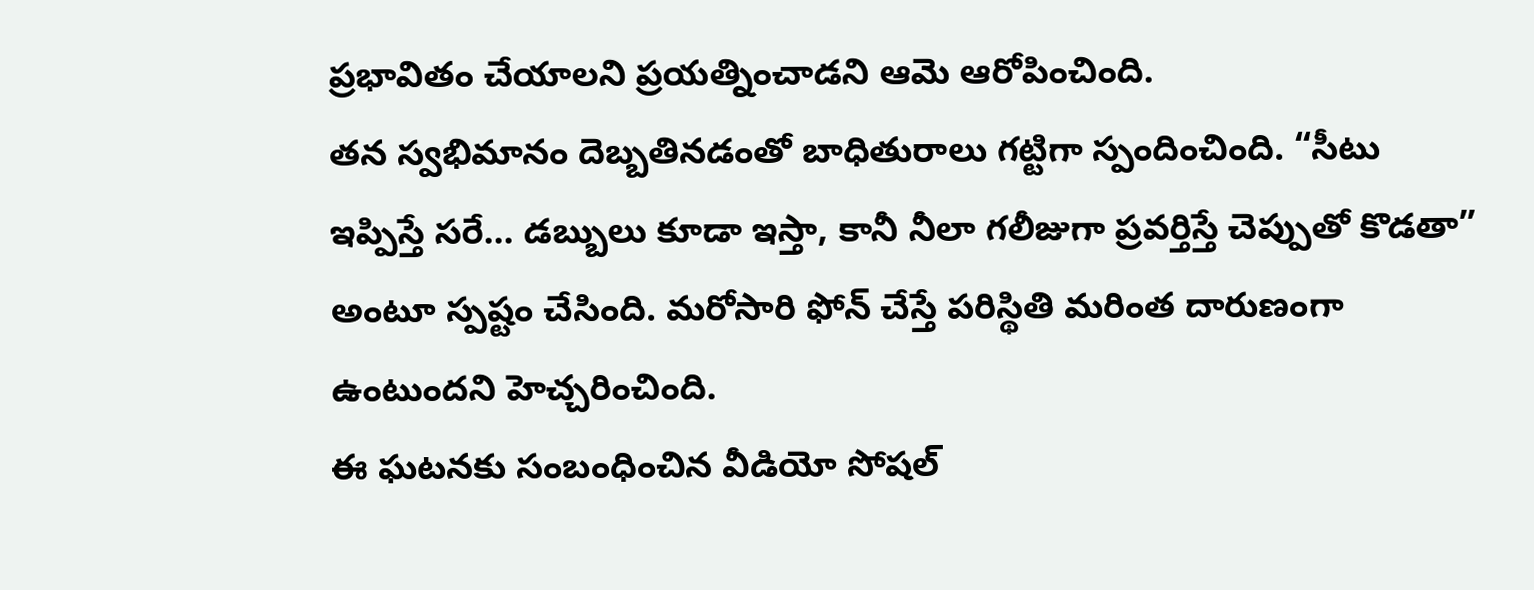ప్రభావితం చేయాలని ప్రయత్నించాడని ఆమె ఆరోపించింది.
తన స్వభిమానం దెబ్బతినడంతో బాధితురాలు గట్టిగా స్పందించింది. “సీటు ఇప్పిస్తే సరే… డబ్బులు కూడా ఇస్తా, కానీ నీలా గలీజుగా ప్రవర్తిస్తే చెప్పుతో కొడతా” అంటూ స్పష్టం చేసింది. మరోసారి ఫోన్ చేస్తే పరిస్థితి మరింత దారుణంగా ఉంటుందని హెచ్చరించింది.
ఈ ఘటనకు సంబంధించిన వీడియో సోషల్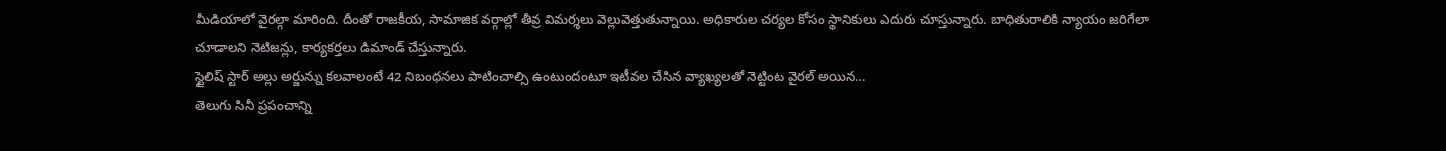మీడియాలో వైరల్గా మారింది. దీంతో రాజకీయ, సామాజిక వర్గాల్లో తీవ్ర విమర్శలు వెల్లువెత్తుతున్నాయి. అధికారుల చర్యల కోసం స్థానికులు ఎదురు చూస్తున్నారు. బాధితురాలికి న్యాయం జరిగేలా చూడాలని నెటిజన్లు, కార్యకర్తలు డిమాండ్ చేస్తున్నారు.
స్టైలిష్ స్టార్ అల్లు అర్జున్ను కలవాలంటే 42 నిబంధనలు పాటించాల్సి ఉంటుందంటూ ఇటీవల చేసిన వ్యాఖ్యలతో నెట్టింట వైరల్ అయిన…
తెలుగు సినీ ప్రపంచాన్ని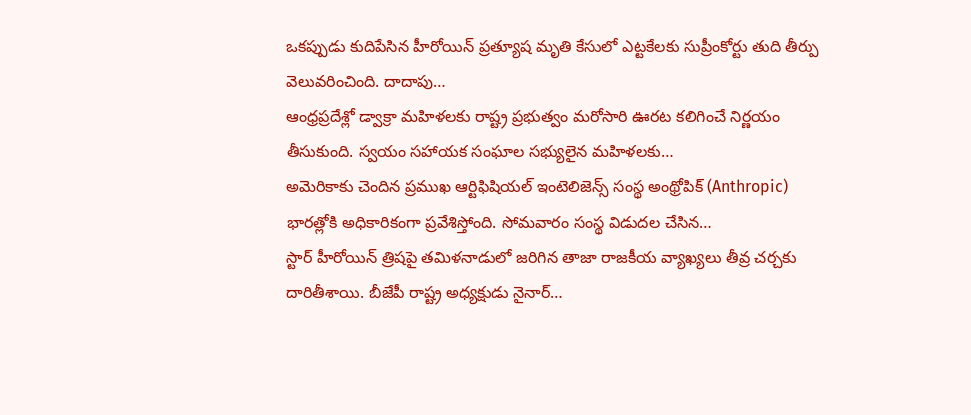ఒకప్పుడు కుదిపేసిన హీరోయిన్ ప్రత్యూష మృతి కేసులో ఎట్టకేలకు సుప్రీంకోర్టు తుది తీర్పు వెలువరించింది. దాదాపు…
ఆంధ్రప్రదేశ్లో డ్వాక్రా మహిళలకు రాష్ట్ర ప్రభుత్వం మరోసారి ఊరట కలిగించే నిర్ణయం తీసుకుంది. స్వయం సహాయక సంఘాల సభ్యులైన మహిళలకు…
అమెరికాకు చెందిన ప్రముఖ ఆర్టిఫిషియల్ ఇంటెలిజెన్స్ సంస్థ అంథ్రోపిక్ (Anthropic) భారత్లోకి అధికారికంగా ప్రవేశిస్తోంది. సోమవారం సంస్థ విడుదల చేసిన…
స్టార్ హీరోయిన్ త్రిషపై తమిళనాడులో జరిగిన తాజా రాజకీయ వ్యాఖ్యలు తీవ్ర చర్చకు దారితీశాయి. బీజేపీ రాష్ట్ర అధ్యక్షుడు నైనార్…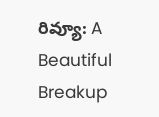రివ్యూ: A Beautiful Breakup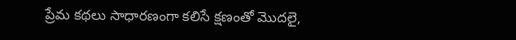ప్రేమ కథలు సాధారణంగా కలిసే క్షణంతో మొదలై,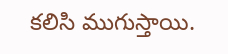కలిసి ముగుస్తాయి.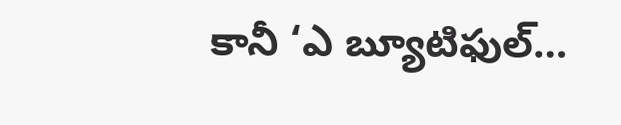కానీ ‘ఎ బ్యూటిఫుల్…